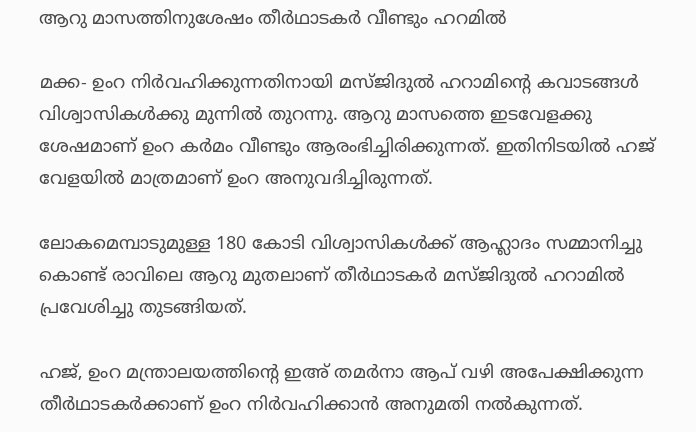ആറു മാസത്തിനുശേഷം തീര്‍ഥാടകര്‍ വീണ്ടും ഹറമില്‍

മക്ക- ഉംറ നിര്‍വഹിക്കുന്നതിനായി മസ്ജിദുല്‍ ഹറാമിന്റെ കവാടങ്ങള്‍ വിശ്വാസികള്‍ക്കു മുന്നില്‍ തുറന്നു. ആറു മാസത്തെ ഇടവേളക്കു ശേഷമാണ് ഉംറ കര്‍മം വീണ്ടും ആരംഭിച്ചിരിക്കുന്നത്. ഇതിനിടയില്‍ ഹജ് വേളയില്‍ മാത്രമാണ് ഉംറ അനുവദിച്ചിരുന്നത്.

ലോകമെമ്പാടുമുള്ള 180 കോടി വിശ്വാസികള്‍ക്ക് ആഹ്ലാദം സമ്മാനിച്ചു കൊണ്ട് രാവിലെ ആറു മുതലാണ് തീര്‍ഥാടകര്‍ മസ്ജിദുല്‍ ഹറാമില്‍ പ്രവേശിച്ചു തുടങ്ങിയത്.

ഹജ്, ഉംറ മന്ത്രാലയത്തിന്റെ ഇഅ് തമര്‍നാ ആപ് വഴി അപേക്ഷിക്കുന്ന തീര്‍ഥാടകര്‍ക്കാണ് ഉംറ നിര്‍വഹിക്കാന്‍ അനുമതി നല്‍കുന്നത്.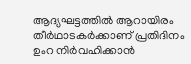ആദ്യഘട്ടത്തില്‍ ആറായിരം തീര്‍ഥാടകര്‍ക്കാണ് പ്രതിദിനം ഉംറ നിര്‍വഹിക്കാന്‍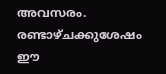അവസരം. രണ്ടാഴ്ചക്കുശേഷം ഈ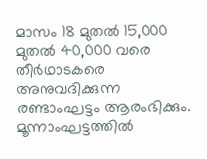മാസം 18 മുതല്‍ 15,000 മുതല്‍ 40,000 വരെ തീര്‍ഥാടകരെ അനുവദിക്കുന്ന രണ്ടാംഘട്ടം ആരംഭിക്കും.
മൂന്നാംഘട്ടത്തില്‍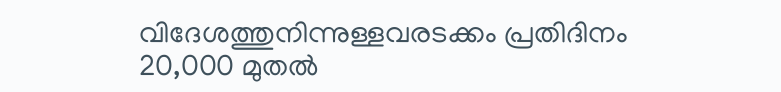വിദേശത്തുനിന്നുള്ളവരടക്കം പ്രതിദിനം 20,000 മുതല്‍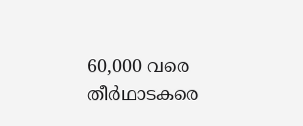60,000 വരെ തീര്‍ഥാടകരെ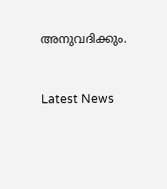അനുവദിക്കും.



Latest News